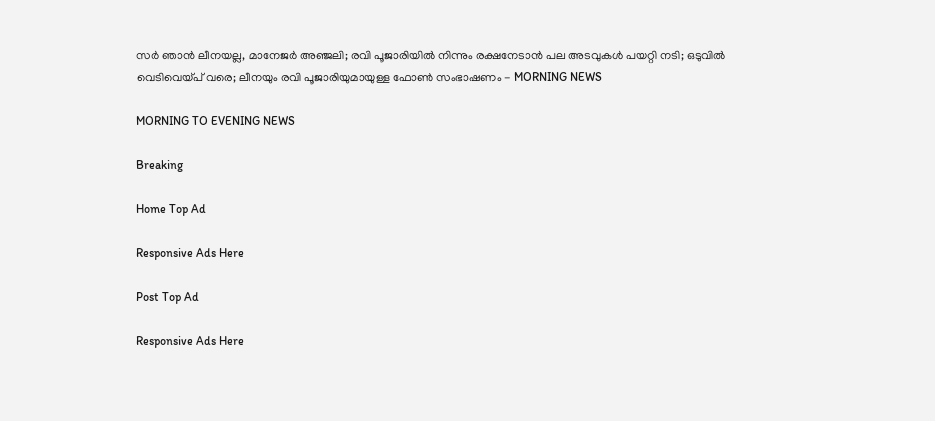സര്‍ ഞാന്‍ ലീനയല്ല, മാനേജര്‍ അഞ്ജലി; രവി പൂജാരിയില്‍ നിന്നും രക്ഷനേടാന്‍ പല അടവുകള്‍ പയറ്റി നടി; ഒടുവില്‍ വെടിവെയ്പ് വരെ; ലീനയും രവി പൂജാരിയുമായുള്ള ഫോണ്‍ സംഭാഷണം - MORNING NEWS

MORNING TO EVENING NEWS

Breaking

Home Top Ad

Responsive Ads Here

Post Top Ad

Responsive Ads Here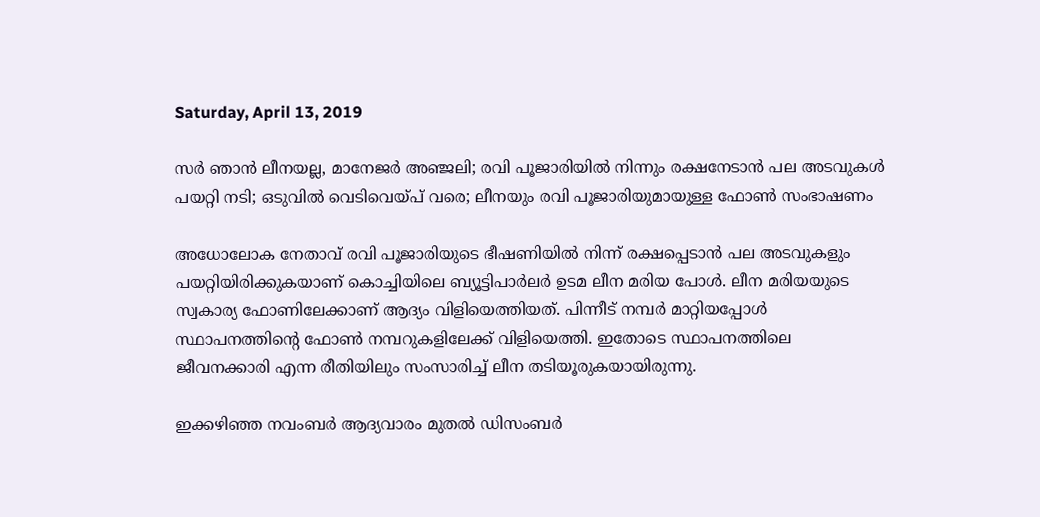Saturday, April 13, 2019

സര്‍ ഞാന്‍ ലീനയല്ല, മാനേജര്‍ അഞ്ജലി; രവി പൂജാരിയില്‍ നിന്നും രക്ഷനേടാന്‍ പല അടവുകള്‍ പയറ്റി നടി; ഒടുവില്‍ വെടിവെയ്പ് വരെ; ലീനയും രവി പൂജാരിയുമായുള്ള ഫോണ്‍ സംഭാഷണം

അധോലോക നേതാവ് രവി പൂജാരിയുടെ ഭീഷണിയില്‍ നിന്ന് രക്ഷപ്പെടാന്‍ പല അടവുകളും പയറ്റിയിരിക്കുകയാണ് കൊച്ചിയിലെ ബ്യൂട്ടിപാര്‍ലര്‍ ഉടമ ലീന മരിയ പോള്‍. ലീന മരിയയുടെ സ്വകാര്യ ഫോണിലേക്കാണ് ആദ്യം വിളിയെത്തിയത്. പിന്നീട് നമ്പര്‍ മാറ്റിയപ്പോള്‍ സ്ഥാപനത്തിന്റെ ഫോണ്‍ നമ്പറുകളിലേക്ക് വിളിയെത്തി. ഇതോടെ സ്ഥാപനത്തിലെ ജീവനക്കാരി എന്ന രീതിയിലും സംസാരിച്ച് ലീന തടിയൂരുകയായിരുന്നു.

ഇക്കഴിഞ്ഞ നവംബര്‍ ആദ്യവാരം മുതല്‍ ഡിസംബര്‍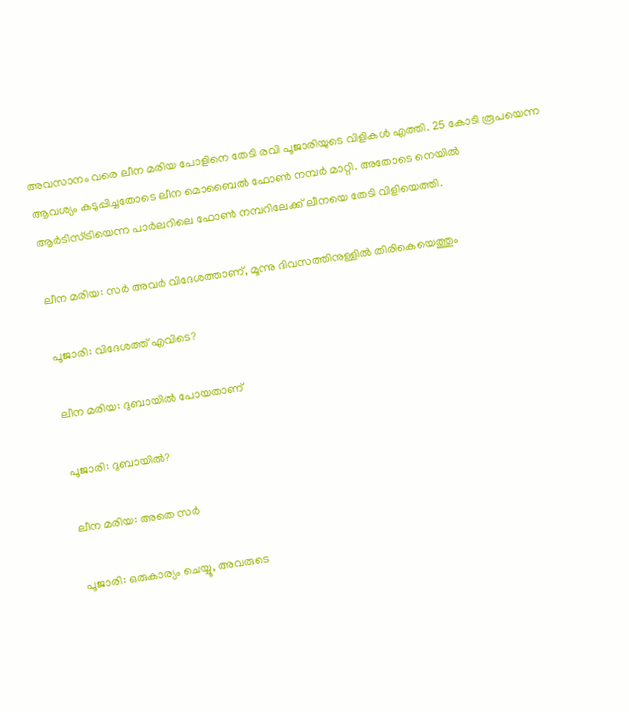അവസാനം വരെ ലീന മരിയ പോളിനെ തേടി രവി പൂജാരിയുടെ വിളികള്‍ എത്തി. 25 കോടി രൂപയെന്ന ആവശ്യം കടുപ്പിച്ചതോടെ ലീന മൊബൈല്‍ ഫോണ്‍ നമ്പര്‍ മാറ്റി. അതോടെ നെയില്‍ ആര്‍ടിസ്ട്രിയെന്ന പാര്‍ലറിലെ ഫോണ്‍ നമ്പറിലേക്ക് ലീനയെ തേടി വിളിയെത്തി.

ലീന മരിയ: സര്‍ അവര്‍ വിദേശത്താണ്, മൂന്നു ദിവസത്തിനുള്ളില്‍ തിരികെയെത്തും

പൂജാരി: വിദേശത്ത് എവിടെ?

ലീന മരിയ: ദുബായില്‍ പോയതാണ്

പൂജാരി: ദുബായില്‍?

ലീന മരിയ: അതെ സര്‍

പൂജാരി: ഒരുകാര്യം ചെയ്യൂ, അവരുടെ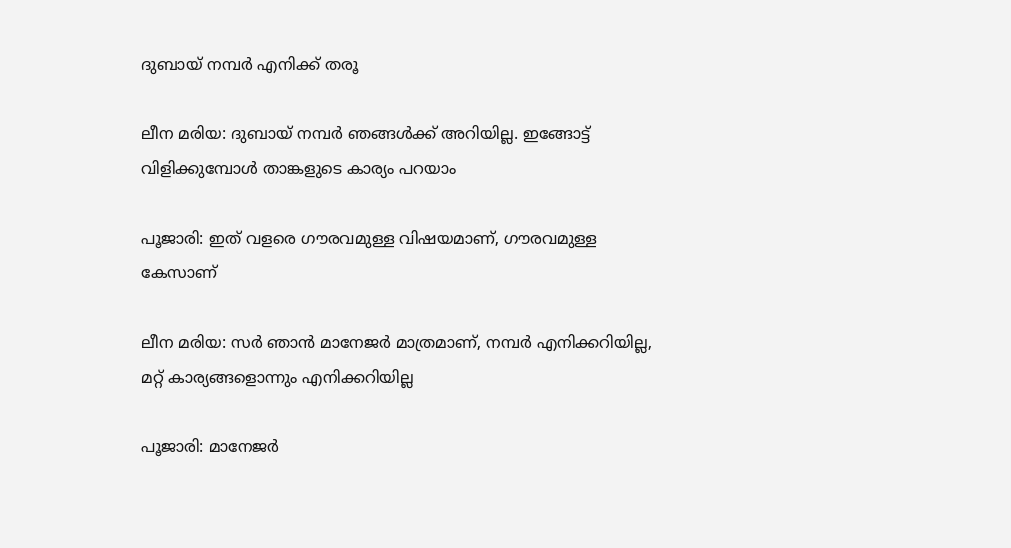ദുബായ് നമ്പര്‍ എനിക്ക് തരൂ

ലീന മരിയ: ദുബായ് നമ്പര്‍ ഞങ്ങള്‍ക്ക് അറിയില്ല. ഇങ്ങോട്ട് വിളിക്കുമ്പോള്‍ താങ്കളുടെ കാര്യം പറയാം

പൂജാരി: ഇത് വളരെ ഗൗരവമുള്ള വിഷയമാണ്, ഗൗരവമുള്ള കേസാണ്

ലീന മരിയ: സര്‍ ഞാന്‍ മാനേജര്‍ മാത്രമാണ്, നമ്പര്‍ എനിക്കറിയില്ല, മറ്റ് കാര്യങ്ങളൊന്നും എനിക്കറിയില്ല

പൂജാരി: മാനേജര്‍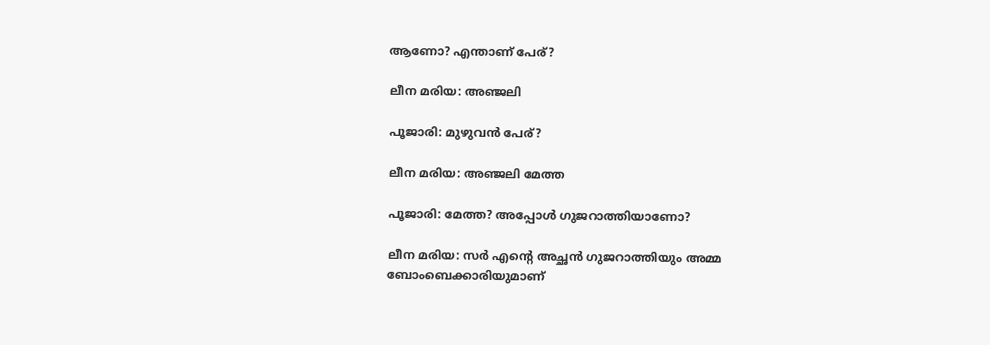ആണോ? എന്താണ് പേര്?

ലീന മരിയ: അഞ്ജലി

പൂജാരി: മുഴുവന്‍ പേര്?

ലീന മരിയ: അഞ്ജലി മേത്ത

പൂജാരി: മേത്ത? അപ്പോള്‍ ഗുജറാത്തിയാണോ?

ലീന മരിയ: സര്‍ എന്റെ അച്ഛന്‍ ഗുജറാത്തിയും അമ്മ ബോംബെക്കാരിയുമാണ്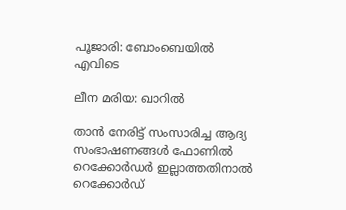പൂജാരി: ബോംബെയില്‍ എവിടെ

ലീന മരിയ: ഖാറില്‍

താന്‍ നേരിട്ട് സംസാരിച്ച ആദ്യ സംഭാഷണങ്ങള്‍ ഫോണില്‍ റെക്കോര്‍ഡര്‍ ഇല്ലാത്തതിനാല്‍ റെക്കോര്‍ഡ്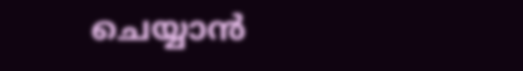ചെയ്യാന്‍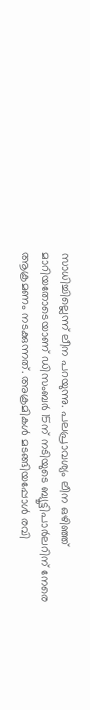സാധിച്ചില്ലെന്ന് ലീന പറയുന്നു. പലപ്രാവശ്യം ലീന ഒഴിഞ്ഞ് മാറിയതോടെയാണ് ഡിസംബര്‍ 15ന് നടിയുടെ ബ്യൂട്ടിപാര്‍ലറിന് നേരെ ആക്രമണം നടക്കുന്നത്. അക്രമികള്‍ മടങ്ങിയപ്പോള്‍ രവി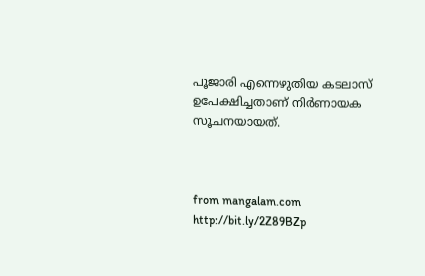പൂജാരി എന്നെഴുതിയ കടലാസ് ഉപേക്ഷിച്ചതാണ് നിര്‍ണായക സൂചനയായത്.



from mangalam.com http://bit.ly/2Z89BZp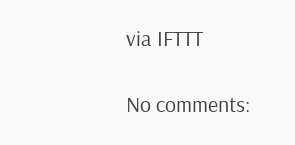via IFTTT

No comments: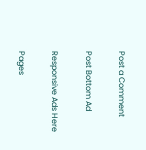Post a Comment

Post Bottom Ad

Responsive Ads Here

Pages